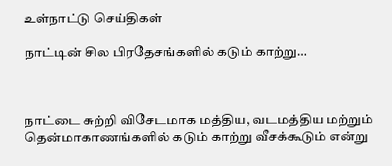உள்நாட்டு செய்திகள்

நாட்டின் சில பிரதேசங்களில் கடும் காற்று…



நாட்டை சுற்றி விசேடமாக மத்திய, வடமத்திய மற்றும் தென்மாகாணங்களில் கடும் காற்று வீசக்கூடும் என்று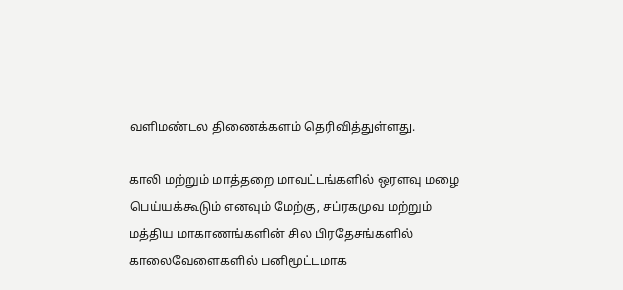வளிமண்டல திணைக்களம் தெரிவித்துள்ளது.

காலி மற்றும் மாத்தறை மாவட்டங்களில் ஒரளவு மழை பெய்யக்கூடும் எனவும் மேற்கு, சப்ரகமுவ மற்றும் மத்திய மாகாணங்களின் சில பிரதேசங்களில் காலைவேளைகளில் பனிமூட்டமாக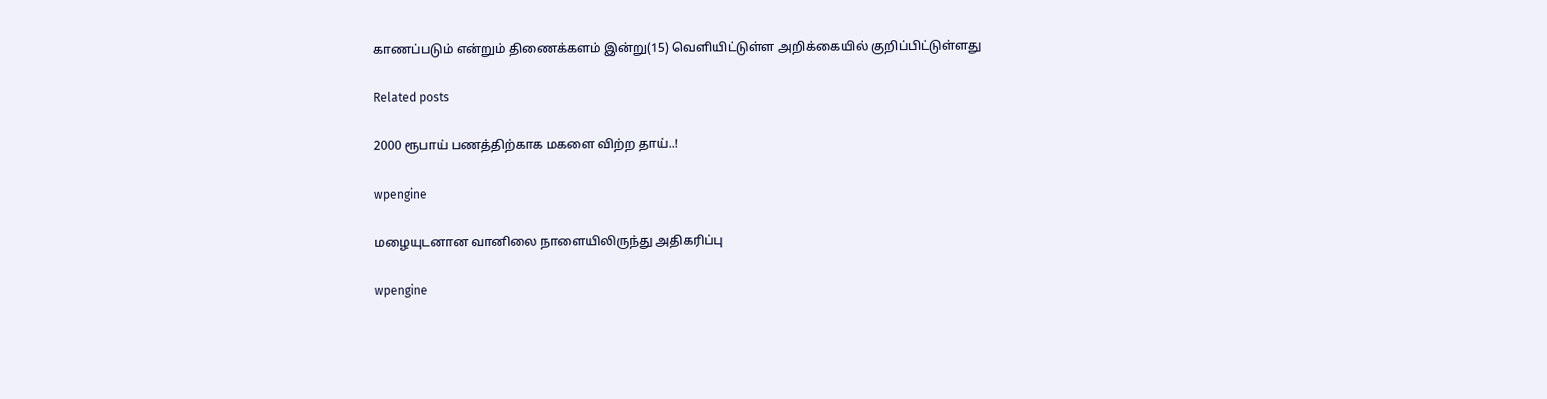காணப்படும் என்றும் திணைக்களம் இன்று(15) வெளியிட்டுள்ள அறிக்கையில் குறிப்பிட்டுள்ளது

Related posts

2000 ரூபாய் பணத்திற்காக மகளை விற்ற தாய்..!

wpengine

மழையுடனான வானிலை நாளையிலிருந்து அதிகரிப்பு

wpengine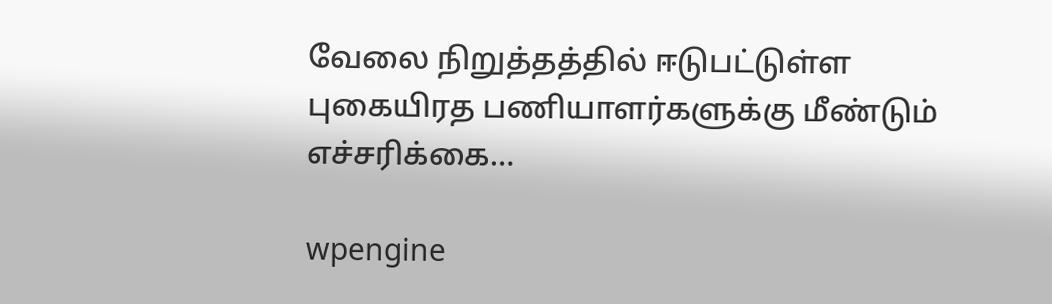வேலை நிறுத்தத்தில் ஈடுபட்டுள்ள புகையிரத பணியாளர்களுக்கு மீண்டும் எச்சரிக்கை…

wpengine